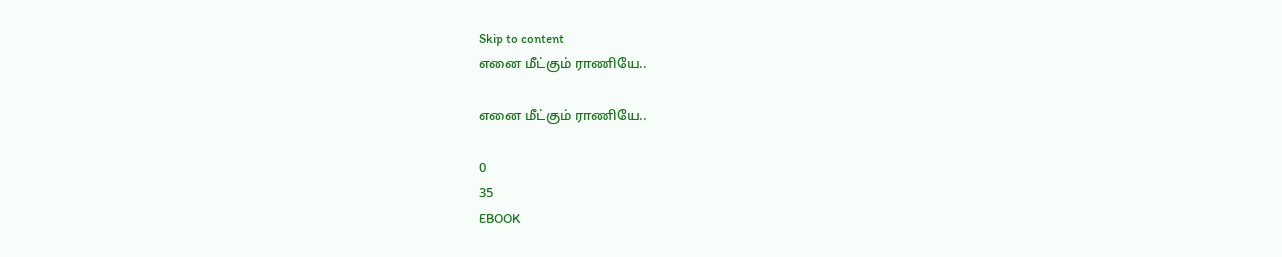Skip to content
எனை மீட்கும் ராணியே..

எனை மீட்கும் ராணியே..

0
35
EBOOK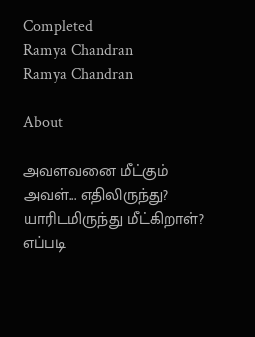Completed
Ramya Chandran
Ramya Chandran

About

அவளவனை மீட்கும் அவள்... எதிலிருந்து? யாரிடமிருந்து மீட்கிறாள்? எப்படி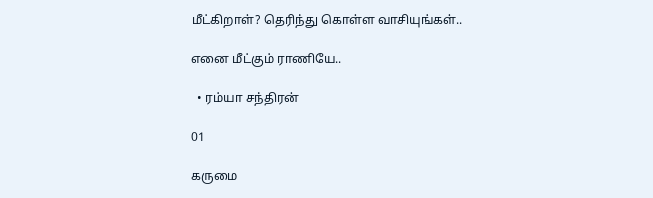மீட்கிறாள்? தெரிந்து கொள்ள வாசியுங்கள்..

எனை மீட்கும் ராணியே..

  • ரம்யா சந்திரன்

01

கருமை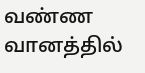வண்ண வானத்தில்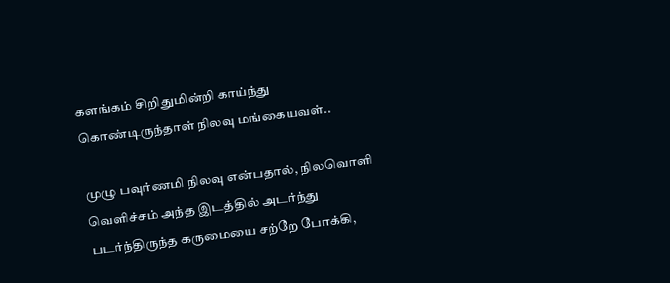களங்கம் சிறிதுமின்றி காய்ந்து கொண்டிருந்தாள் நிலவு மங்கையவள்..

முழு பவுர்ணமி நிலவு என்பதால், நிலவொளி வெளிச்சம் அந்த இடத்தில் அடர்ந்து படர்ந்திருந்த கருமையை சற்றே போக்கி,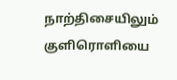நாற்திசையிலும் குளிரொளியை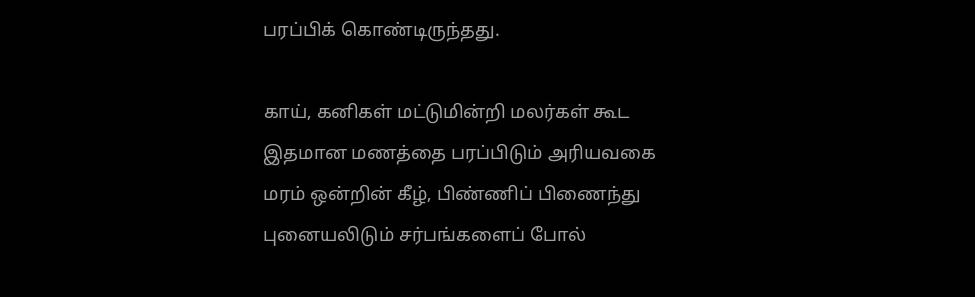பரப்பிக் கொண்டிருந்தது.

காய், கனிகள் மட்டுமின்றி மலர்கள் கூட இதமான மணத்தை பரப்பிடும் அரியவகை மரம் ஒன்றின் கீழ், பிண்ணிப் பிணைந்து புனையலிடும் சர்பங்களைப் போல்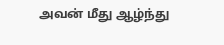அவன் மீது ஆழ்ந்து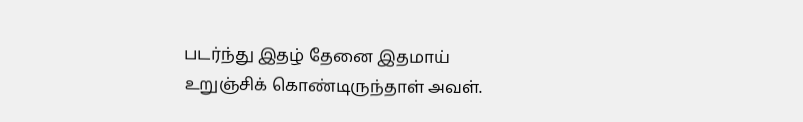படர்ந்து இதழ் தேனை இதமாய் உறுஞ்சிக் கொண்டிருந்தாள் அவள்.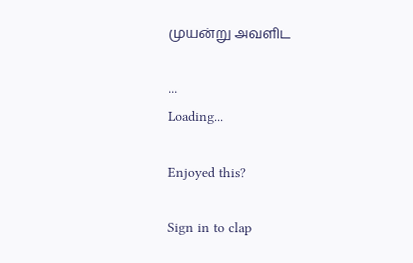முயன்று அவளிட

...
Loading...

Enjoyed this?

Sign in to clap